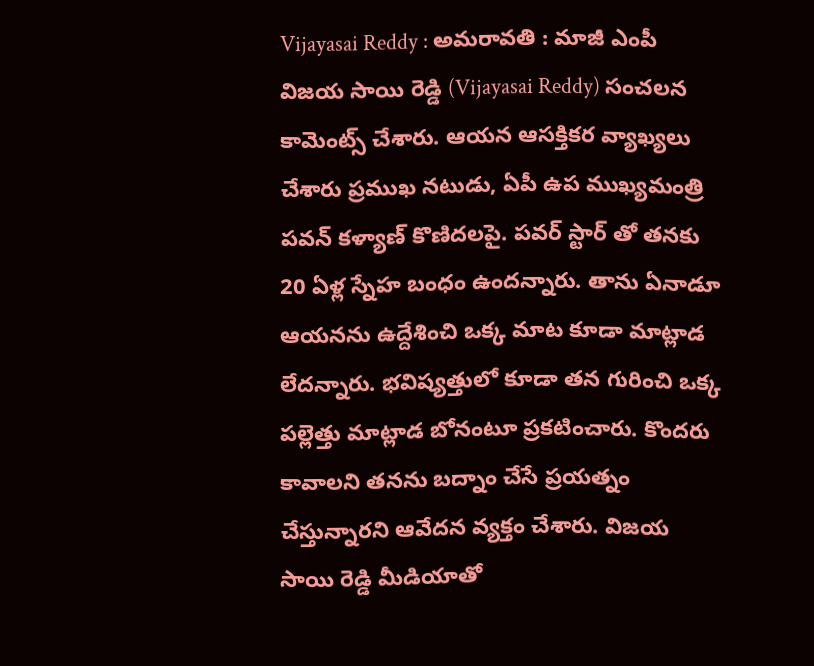Vijayasai Reddy : అమరావతి : మాజీ ఎంపీ విజయ సాయి రెడ్డి (Vijayasai Reddy) సంచలన కామెంట్స్ చేశారు. ఆయన ఆసక్తికర వ్యాఖ్యలు చేశారు ప్రముఖ నటుడు, ఏపీ ఉప ముఖ్యమంత్రి పవన్ కళ్యాణ్ కొణిదలపై. పవర్ స్టార్ తో తనకు 20 ఏళ్ల స్నేహ బంధం ఉందన్నారు. తాను ఏనాడూ ఆయనను ఉద్దేశించి ఒక్క మాట కూడా మాట్లాడ లేదన్నారు. భవిష్యత్తులో కూడా తన గురించి ఒక్క పల్లెత్తు మాట్లాడ బోనంటూ ప్రకటించారు. కొందరు కావాలని తనను బద్నాం చేసే ప్రయత్నం చేస్తున్నారని ఆవేదన వ్యక్తం చేశారు. విజయ సాయి రెడ్డి మీడియాతో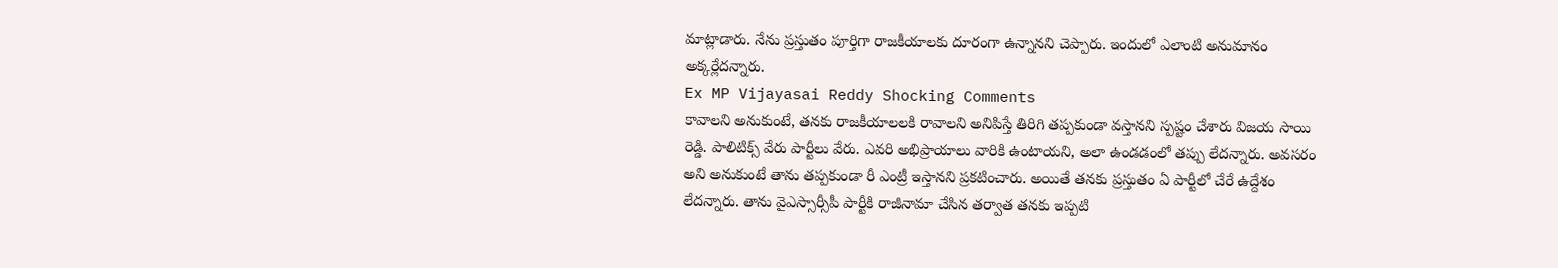మాట్లాడారు. నేను ప్రస్తుతం పూర్తిగా రాజకీయాలకు దూరంగా ఉన్నానని చెప్పారు. ఇందులో ఎలాంటి అనుమానం అక్కర్లేదన్నారు.
Ex MP Vijayasai Reddy Shocking Comments
కావాలని అనుకుంటే, తనకు రాజకీయాలలకి రావాలని అనిపిస్తే తిరిగి తప్పకుండా వస్తానని స్పష్టం చేశారు విజయ సాయి రెడ్డి. పాలిటిక్స్ వేరు పార్టీలు వేరు. ఎవరి అభిప్రాయాలు వారికి ఉంటాయని, అలా ఉండడంలో తప్పు లేదన్నారు. అవసరం అని అనుకుంటే తాను తప్పకుండా రీ ఎంట్రీ ఇస్తానని ప్రకటించారు. అయితే తనకు ప్రస్తుతం ఏ పార్టీలో చేరే ఉద్దేశం లేదన్నారు. తాను వైఎస్సార్సీపీ పార్టీకి రాజీనామా చేసిన తర్వాత తనకు ఇప్పటి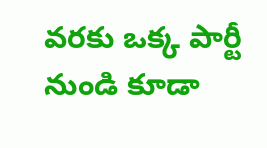వరకు ఒక్క పార్టీ నుండి కూడా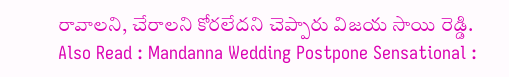రావాలని, చేరాలని కోరలేదని చెప్పారు విజయ సాయి రెడ్డి.
Also Read : Mandanna Wedding Postpone Sensational :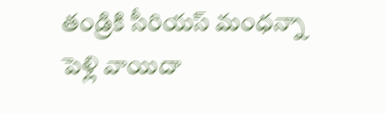తండ్రికి సీరియస్ మంధన్నా పెళ్లి వాయిదా